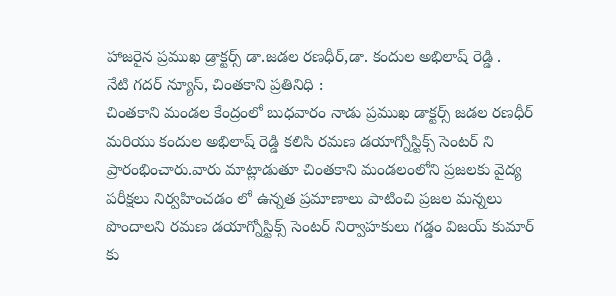హాజరైన ప్రముఖ డ్రాక్టర్స్ డా.జడల రణధీర్,డా. కందుల అభిలాష్ రెడ్డి .
నేటి గదర్ న్యూస్, చింతకాని ప్రతినిధి :
చింతకాని మండల కేంద్రంలో బుధవారం నాడు ప్రముఖ డాక్టర్స్ జడల రణధీర్ మరియు కందుల అభిలాష్ రెడ్డి కలిసి రమణ డయాగ్నోస్టిక్స్ సెంటర్ ని ప్రారంభించారు.వారు మాట్లాడుతూ చింతకాని మండలంలోని ప్రజలకు వైద్య పరీక్షలు నిర్వహించడం లో ఉన్నత ప్రమాణాలు పాటించి ప్రజల మన్నలు పొందాలని రమణ డయాగ్నోస్టిక్స్ సెంటర్ నిర్వాహకులు గడ్డం విజయ్ కుమార్ కు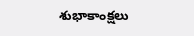శుభాకాంక్షలు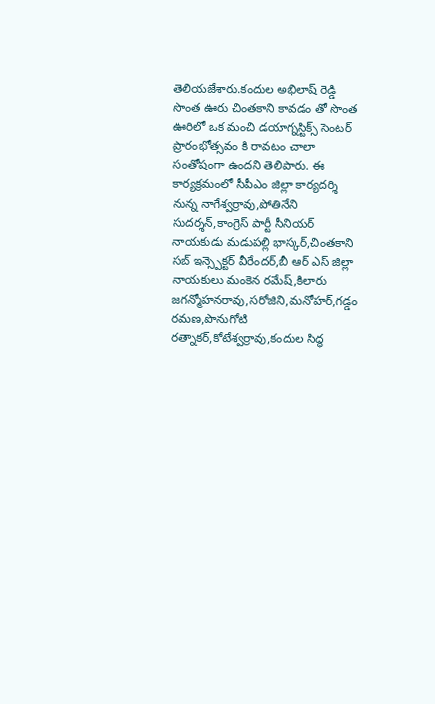తెలియజేశారు.కందుల అభిలాష్ రెడ్డి సొంత ఊరు చింతకాని కావడం తో సొంత ఊరిలో ఒక మంచి డయాగ్నస్టిక్స్ సెంటర్ ప్రారంభోత్సవం కి రావటం చాలా సంతోషంగా ఉందని తెలిపారు. ఈ కార్యక్రమంలో సీపీఎం జిల్లా కార్యదర్శి నున్న నాగేశ్వర్రావు,పోతినేని సుదర్శన్,కాంగ్రెస్ పార్టీ సీనియర్ నాయకుడు మడుపల్లి భాస్కర్,చింతకాని సబ్ ఇన్స్పెక్టర్ వీరేందర్,బీ ఆర్ ఎస్ జిల్లా నాయకులు మంకెన రమేష్,కిలారు జగన్మోహనరావు,సరోజిని,మనోహర్,గడ్డం రమణ,పొనుగోటి రత్నాకర్,కోటేశ్వర్రావు,కందుల సిద్ధ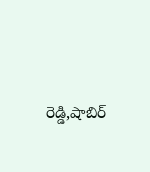రెడ్డి,షాబిర్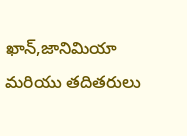ఖాన్,జానిమియా మరియు తదితరులు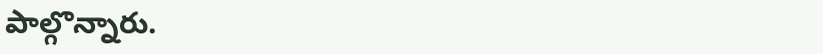పాల్గొన్నారు.